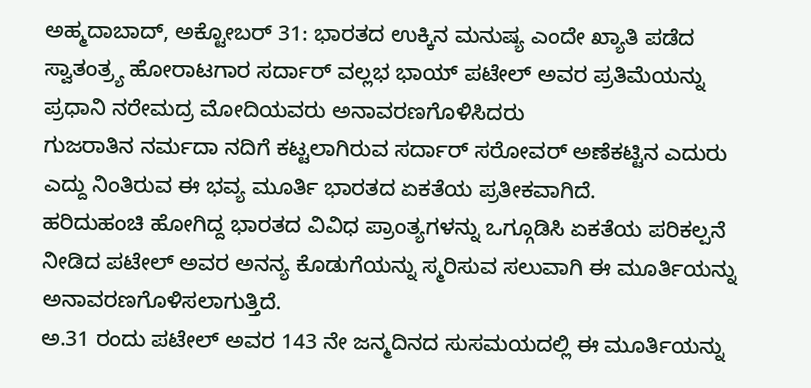ಅಹ್ಮದಾಬಾದ್, ಅಕ್ಟೋಬರ್ 31: ಭಾರತದ ಉಕ್ಕಿನ ಮನುಷ್ಯ ಎಂದೇ ಖ್ಯಾತಿ ಪಡೆದ ಸ್ವಾತಂತ್ರ್ಯ ಹೋರಾಟಗಾರ ಸರ್ದಾರ್ ವಲ್ಲಭ ಭಾಯ್ ಪಟೇಲ್ ಅವರ ಪ್ರತಿಮೆಯನ್ನು ಪ್ರಧಾನಿ ನರೇಮದ್ರ ಮೋದಿಯವರು ಅನಾವರಣಗೊಳಿಸಿದರು
ಗುಜರಾತಿನ ನರ್ಮದಾ ನದಿಗೆ ಕಟ್ಟಲಾಗಿರುವ ಸರ್ದಾರ್ ಸರೋವರ್ ಅಣೆಕಟ್ಟಿನ ಎದುರು ಎದ್ದು ನಿಂತಿರುವ ಈ ಭವ್ಯ ಮೂರ್ತಿ ಭಾರತದ ಏಕತೆಯ ಪ್ರತೀಕವಾಗಿದೆ.
ಹರಿದುಹಂಚಿ ಹೋಗಿದ್ದ ಭಾರತದ ವಿವಿಧ ಪ್ರಾಂತ್ಯಗಳನ್ನು ಒಗ್ಗೂಡಿಸಿ ಏಕತೆಯ ಪರಿಕಲ್ಪನೆ ನೀಡಿದ ಪಟೇಲ್ ಅವರ ಅನನ್ಯ ಕೊಡುಗೆಯನ್ನು ಸ್ಮರಿಸುವ ಸಲುವಾಗಿ ಈ ಮೂರ್ತಿಯನ್ನು ಅನಾವರಣಗೊಳಿಸಲಾಗುತ್ತಿದೆ.
ಅ.31 ರಂದು ಪಟೇಲ್ ಅವರ 143 ನೇ ಜನ್ಮದಿನದ ಸುಸಮಯದಲ್ಲಿ ಈ ಮೂರ್ತಿಯನ್ನು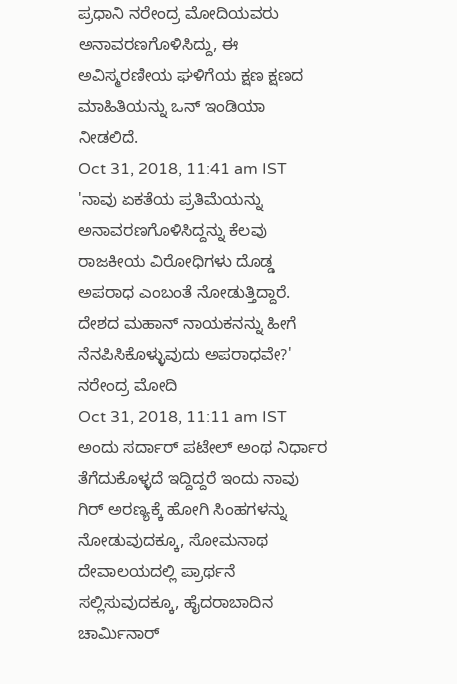ಪ್ರಧಾನಿ ನರೇಂದ್ರ ಮೋದಿಯವರು ಅನಾವರಣಗೊಳಿಸಿದ್ದು, ಈ ಅವಿಸ್ಮರಣೀಯ ಘಳಿಗೆಯ ಕ್ಷಣ ಕ್ಷಣದ ಮಾಹಿತಿಯನ್ನು ಒನ್ ಇಂಡಿಯಾ ನೀಡಲಿದೆ.
Oct 31, 2018, 11:41 am IST
'ನಾವು ಏಕತೆಯ ಪ್ರತಿಮೆಯನ್ನು ಅನಾವರಣಗೊಳಿಸಿದ್ದನ್ನು ಕೆಲವು ರಾಜಕೀಯ ವಿರೋಧಿಗಳು ದೊಡ್ಡ ಅಪರಾಧ ಎಂಬಂತೆ ನೋಡುತ್ತಿದ್ದಾರೆ. ದೇಶದ ಮಹಾನ್ ನಾಯಕನನ್ನು ಹೀಗೆ ನೆನಪಿಸಿಕೊಳ್ಳುವುದು ಅಪರಾಧವೇ?' ನರೇಂದ್ರ ಮೋದಿ
Oct 31, 2018, 11:11 am IST
ಅಂದು ಸರ್ದಾರ್ ಪಟೇಲ್ ಅಂಥ ನಿರ್ಧಾರ ತೆಗೆದುಕೊಳ್ಳದೆ ಇದ್ದಿದ್ದರೆ ಇಂದು ನಾವು ಗಿರ್ ಅರಣ್ಯಕ್ಕೆ ಹೋಗಿ ಸಿಂಹಗಳನ್ನು ನೋಡುವುದಕ್ಕೂ, ಸೋಮನಾಥ ದೇವಾಲಯದಲ್ಲಿ ಪ್ರಾರ್ಥನೆ ಸಲ್ಲಿಸುವುದಕ್ಕೂ, ಹೈದರಾಬಾದಿನ ಚಾರ್ಮಿನಾರ್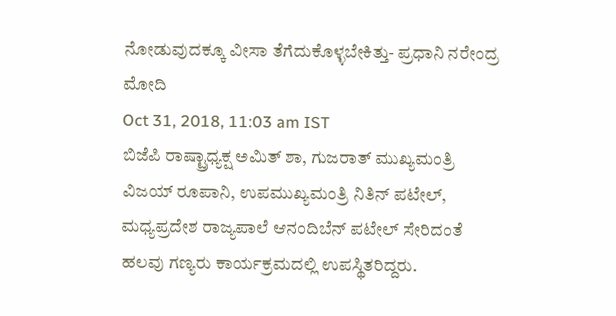ನೋಡುವುದಕ್ಕೂ ವೀಸಾ ತೆಗೆದುಕೊಳ್ಳಬೇಕಿತ್ತು- ಪ್ರಧಾನಿ ನರೇಂದ್ರ ಮೋದಿ
Oct 31, 2018, 11:03 am IST
ಬಿಜೆಪಿ ರಾಷ್ಟ್ರಾಧ್ಯಕ್ಷ ಅಮಿತ್ ಶಾ, ಗುಜರಾತ್ ಮುಖ್ಯಮಂತ್ರಿ ವಿಜಯ್ ರೂಪಾನಿ, ಉಪಮುಖ್ಯಮಂತ್ರಿ ನಿತಿನ್ ಪಟೇಲ್, ಮಧ್ಯಪ್ರದೇಶ ರಾಜ್ಯಪಾಲೆ ಆನಂದಿಬೆನ್ ಪಟೇಲ್ ಸೇರಿದಂತೆ ಹಲವು ಗಣ್ಯರು ಕಾರ್ಯಕ್ರಮದಲ್ಲಿ ಉಪಸ್ಥಿತರಿದ್ದರು.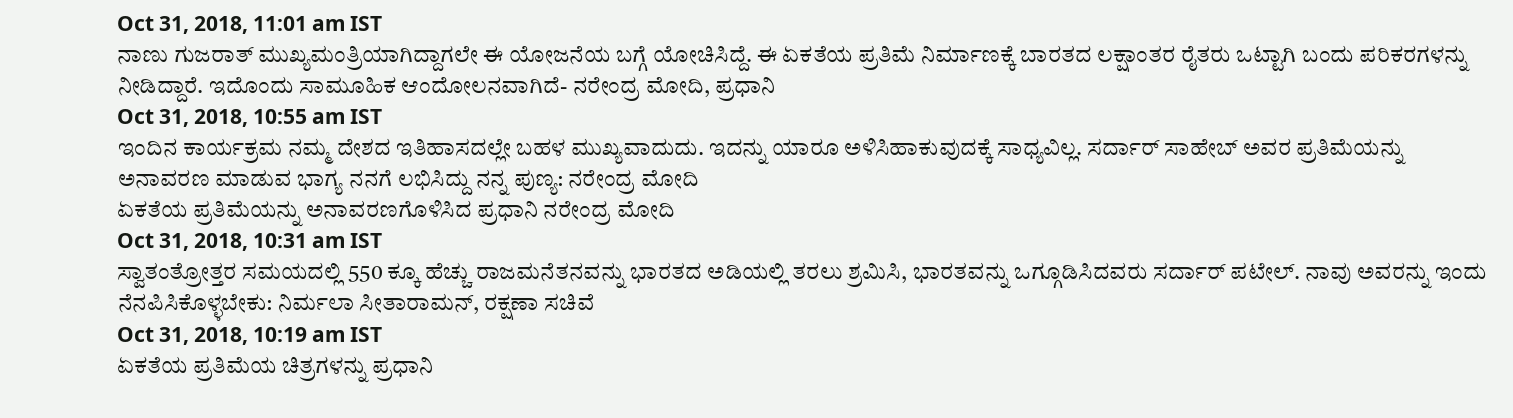Oct 31, 2018, 11:01 am IST
ನಾಣು ಗುಜರಾತ್ ಮುಖ್ಯಮಂತ್ರಿಯಾಗಿದ್ದಾಗಲೇ ಈ ಯೋಜನೆಯ ಬಗ್ಗೆ ಯೋಚಿಸಿದ್ದೆ. ಈ ಏಕತೆಯ ಪ್ರತಿಮೆ ನಿರ್ಮಾಣಕ್ಕೆ ಬಾರತದ ಲಕ್ಷಾಂತರ ರೈತರು ಒಟ್ಟಾಗಿ ಬಂದು ಪರಿಕರಗಳನ್ನು ನೀಡಿದ್ದಾರೆ. ಇದೊಂದು ಸಾಮೂಹಿಕ ಆಂದೋಲನವಾಗಿದೆ- ನರೇಂದ್ರ ಮೋದಿ, ಪ್ರಧಾನಿ
Oct 31, 2018, 10:55 am IST
ಇಂದಿನ ಕಾರ್ಯಕ್ರಮ ನಮ್ಮ ದೇಶದ ಇತಿಹಾಸದಲ್ಲೇ ಬಹಳ ಮುಖ್ಯವಾದುದು. ಇದನ್ನು ಯಾರೂ ಅಳಿಸಿಹಾಕುವುದಕ್ಕೆ ಸಾಧ್ಯವಿಲ್ಲ. ಸರ್ದಾರ್ ಸಾಹೇಬ್ ಅವರ ಪ್ರತಿಮೆಯನ್ನು ಅನಾವರಣ ಮಾಡುವ ಭಾಗ್ಯ ನನಗೆ ಲಭಿಸಿದ್ದು ನನ್ನ ಪುಣ್ಯ: ನರೇಂದ್ರ ಮೋದಿ
ಏಕತೆಯ ಪ್ರತಿಮೆಯನ್ನು ಅನಾವರಣಗೊಳಿಸಿದ ಪ್ರಧಾನಿ ನರೇಂದ್ರ ಮೋದಿ
Oct 31, 2018, 10:31 am IST
ಸ್ವಾತಂತ್ರೋತ್ತರ ಸಮಯದಲ್ಲಿ 550 ಕ್ಕೂ ಹೆಚ್ಚು ರಾಜಮನೆತನವನ್ನು ಭಾರತದ ಅಡಿಯಲ್ಲಿ ತರಲು ಶ್ರಮಿಸಿ, ಭಾರತವನ್ನು ಒಗ್ಗೂಡಿಸಿದವರು ಸರ್ದಾರ್ ಪಟೇಲ್. ನಾವು ಅವರನ್ನು ಇಂದು ನೆನಪಿಸಿಕೊಳ್ಳಬೇಕು: ನಿರ್ಮಲಾ ಸೀತಾರಾಮನ್, ರಕ್ಷಣಾ ಸಚಿವೆ
Oct 31, 2018, 10:19 am IST
ಏಕತೆಯ ಪ್ರತಿಮೆಯ ಚಿತ್ರಗಳನ್ನು ಪ್ರಧಾನಿ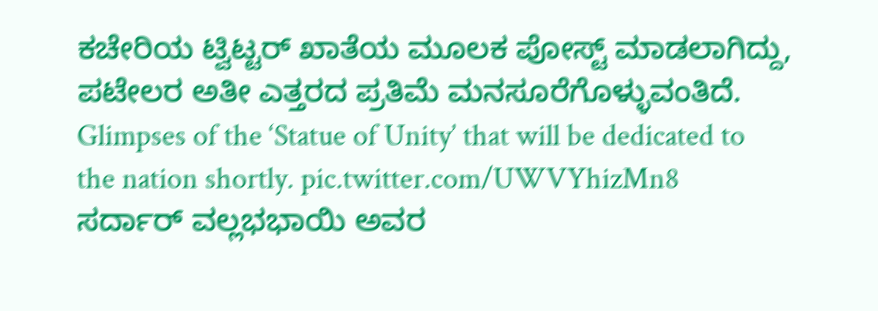ಕಚೇರಿಯ ಟ್ವಿಟ್ಟರ್ ಖಾತೆಯ ಮೂಲಕ ಪೋಸ್ಟ್ ಮಾಡಲಾಗಿದ್ದು, ಪಟೇಲರ ಅತೀ ಎತ್ತರದ ಪ್ರತಿಮೆ ಮನಸೂರೆಗೊಳ್ಳುವಂತಿದೆ.
Glimpses of the ‘Statue of Unity’ that will be dedicated to the nation shortly. pic.twitter.com/UWVYhizMn8
ಸರ್ದಾರ್ ವಲ್ಲಭಭಾಯಿ ಅವರ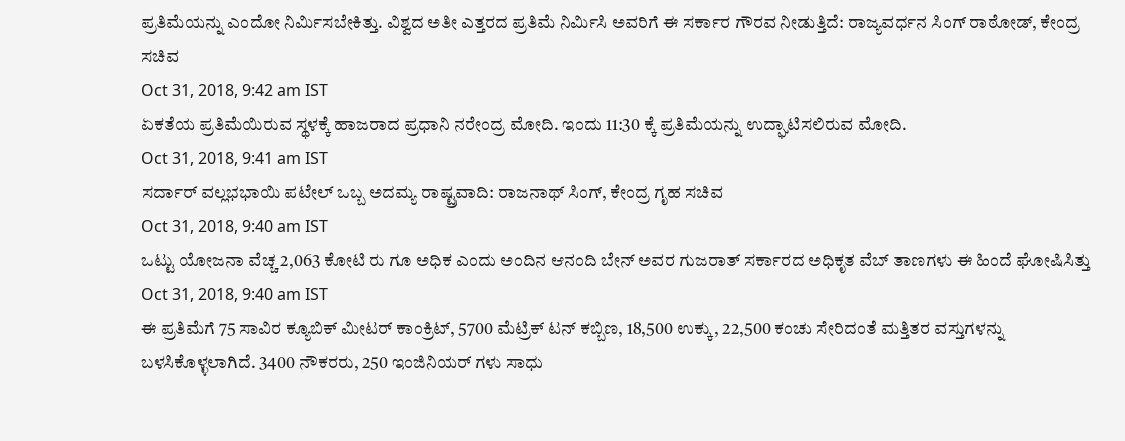ಪ್ರತಿಮೆಯನ್ನು ಎಂದೋ ನಿರ್ಮಿಸಬೇಕಿತ್ತು. ವಿಶ್ವದ ಅತೀ ಎತ್ತರದ ಪ್ರತಿಮೆ ನಿರ್ಮಿಸಿ ಅವರಿಗೆ ಈ ಸರ್ಕಾರ ಗೌರವ ನೀಡುತ್ತಿದೆ: ರಾಜ್ಯವರ್ಧನ ಸಿಂಗ್ ರಾಠೋಡ್, ಕೇಂದ್ರ ಸಚಿವ
Oct 31, 2018, 9:42 am IST
ಏಕತೆಯ ಪ್ರತಿಮೆಯಿರುವ ಸ್ಥಳಕ್ಕೆ ಹಾಜರಾದ ಪ್ರಧಾನಿ ನರೇಂದ್ರ ಮೋದಿ. ಇಂದು 11:30 ಕ್ಕೆ ಪ್ರತಿಮೆಯನ್ನು ಉದ್ಘಾಟಿಸಲಿರುವ ಮೋದಿ.
Oct 31, 2018, 9:41 am IST
ಸರ್ದಾರ್ ವಲ್ಲಭಭಾಯಿ ಪಟೇಲ್ ಒಬ್ಬ ಅದಮ್ಯ ರಾಷ್ಟ್ರವಾದಿ: ರಾಜನಾಥ್ ಸಿಂಗ್, ಕೇಂದ್ರ ಗೃಹ ಸಚಿವ
Oct 31, 2018, 9:40 am IST
ಒಟ್ಟು ಯೋಜನಾ ವೆಚ್ಚ 2,063 ಕೋಟಿ ರು ಗೂ ಅಧಿಕ ಎಂದು ಅಂದಿನ ಆನಂದಿ ಬೇನ್ ಅವರ ಗುಜರಾತ್ ಸರ್ಕಾರದ ಅಧಿಕೃತ ವೆಬ್ ತಾಣಗಳು ಈ ಹಿಂದೆ ಘೋಷಿಸಿತ್ತು
Oct 31, 2018, 9:40 am IST
ಈ ಪ್ರತಿಮೆಗೆ 75 ಸಾವಿರ ಕ್ಯೂಬಿಕ್ ಮೀಟರ್ ಕಾಂಕ್ರಿಟ್, 5700 ಮೆಟ್ರಿಕ್ ಟನ್ ಕಬ್ಬಿಣ, 18,500 ಉಕ್ಕು, 22,500 ಕಂಚು ಸೇರಿದಂತೆ ಮತ್ತಿತರ ವಸ್ತುಗಳನ್ನು ಬಳಸಿಕೊಳ್ಳಲಾಗಿದೆ. 3400 ನೌಕರರು, 250 ಇಂಜಿನಿಯರ್ ಗಳು ಸಾಧು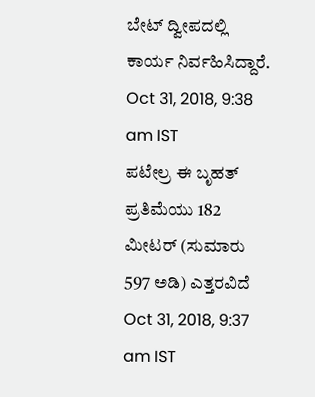ಬೇಟ್ ದ್ವೀಪದಲ್ಲಿ ಕಾರ್ಯ ನಿರ್ವಹಿಸಿದ್ದಾರೆ.
Oct 31, 2018, 9:38 am IST
ಪಟೇಲ್ರ ಈ ಬೃಹತ್ ಪ್ರತಿಮೆಯು 182 ಮೀಟರ್ (ಸುಮಾರು 597 ಅಡಿ) ಎತ್ತರವಿದೆ
Oct 31, 2018, 9:37 am IST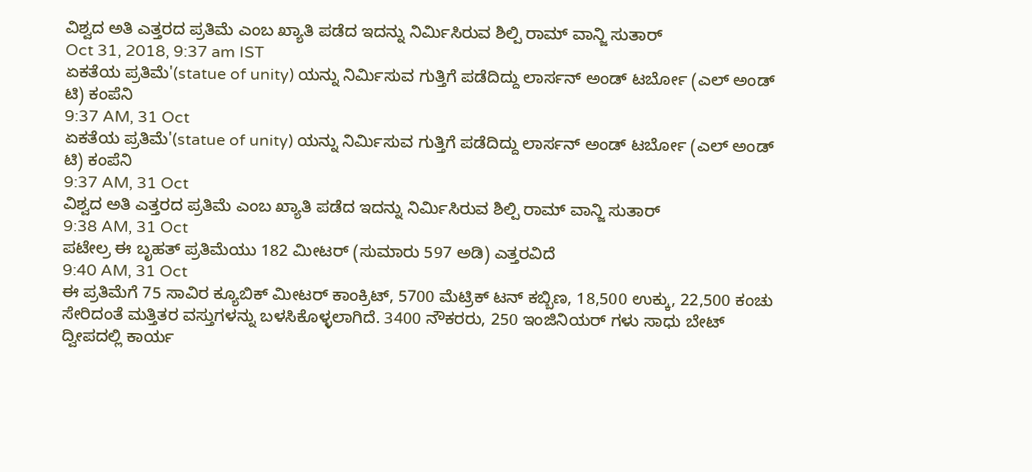ವಿಶ್ವದ ಅತಿ ಎತ್ತರದ ಪ್ರತಿಮೆ ಎಂಬ ಖ್ಯಾತಿ ಪಡೆದ ಇದನ್ನು ನಿರ್ಮಿಸಿರುವ ಶಿಲ್ಪಿ ರಾಮ್ ವಾನ್ಜಿ ಸುತಾರ್
Oct 31, 2018, 9:37 am IST
ಏಕತೆಯ ಪ್ರತಿಮೆ'(statue of unity) ಯನ್ನು ನಿರ್ಮಿಸುವ ಗುತ್ತಿಗೆ ಪಡೆದಿದ್ದು ಲಾರ್ಸನ್ ಅಂಡ್ ಟರ್ಬೋ (ಎಲ್ ಅಂಡ್ ಟಿ) ಕಂಪೆನಿ
9:37 AM, 31 Oct
ಏಕತೆಯ ಪ್ರತಿಮೆ'(statue of unity) ಯನ್ನು ನಿರ್ಮಿಸುವ ಗುತ್ತಿಗೆ ಪಡೆದಿದ್ದು ಲಾರ್ಸನ್ ಅಂಡ್ ಟರ್ಬೋ (ಎಲ್ ಅಂಡ್ ಟಿ) ಕಂಪೆನಿ
9:37 AM, 31 Oct
ವಿಶ್ವದ ಅತಿ ಎತ್ತರದ ಪ್ರತಿಮೆ ಎಂಬ ಖ್ಯಾತಿ ಪಡೆದ ಇದನ್ನು ನಿರ್ಮಿಸಿರುವ ಶಿಲ್ಪಿ ರಾಮ್ ವಾನ್ಜಿ ಸುತಾರ್
9:38 AM, 31 Oct
ಪಟೇಲ್ರ ಈ ಬೃಹತ್ ಪ್ರತಿಮೆಯು 182 ಮೀಟರ್ (ಸುಮಾರು 597 ಅಡಿ) ಎತ್ತರವಿದೆ
9:40 AM, 31 Oct
ಈ ಪ್ರತಿಮೆಗೆ 75 ಸಾವಿರ ಕ್ಯೂಬಿಕ್ ಮೀಟರ್ ಕಾಂಕ್ರಿಟ್, 5700 ಮೆಟ್ರಿಕ್ ಟನ್ ಕಬ್ಬಿಣ, 18,500 ಉಕ್ಕು, 22,500 ಕಂಚು ಸೇರಿದಂತೆ ಮತ್ತಿತರ ವಸ್ತುಗಳನ್ನು ಬಳಸಿಕೊಳ್ಳಲಾಗಿದೆ. 3400 ನೌಕರರು, 250 ಇಂಜಿನಿಯರ್ ಗಳು ಸಾಧು ಬೇಟ್ ದ್ವೀಪದಲ್ಲಿ ಕಾರ್ಯ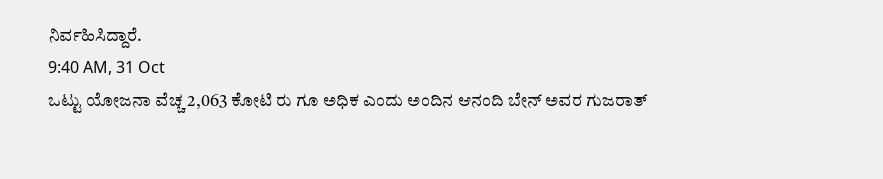ನಿರ್ವಹಿಸಿದ್ದಾರೆ.
9:40 AM, 31 Oct
ಒಟ್ಟು ಯೋಜನಾ ವೆಚ್ಚ 2,063 ಕೋಟಿ ರು ಗೂ ಅಧಿಕ ಎಂದು ಅಂದಿನ ಆನಂದಿ ಬೇನ್ ಅವರ ಗುಜರಾತ್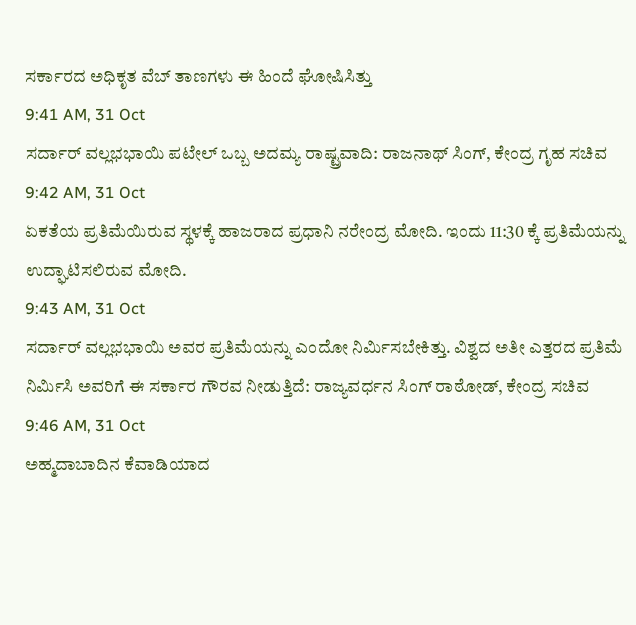ಸರ್ಕಾರದ ಅಧಿಕೃತ ವೆಬ್ ತಾಣಗಳು ಈ ಹಿಂದೆ ಘೋಷಿಸಿತ್ತು
9:41 AM, 31 Oct
ಸರ್ದಾರ್ ವಲ್ಲಭಭಾಯಿ ಪಟೇಲ್ ಒಬ್ಬ ಅದಮ್ಯ ರಾಷ್ಟ್ರವಾದಿ: ರಾಜನಾಥ್ ಸಿಂಗ್, ಕೇಂದ್ರ ಗೃಹ ಸಚಿವ
9:42 AM, 31 Oct
ಏಕತೆಯ ಪ್ರತಿಮೆಯಿರುವ ಸ್ಥಳಕ್ಕೆ ಹಾಜರಾದ ಪ್ರಧಾನಿ ನರೇಂದ್ರ ಮೋದಿ. ಇಂದು 11:30 ಕ್ಕೆ ಪ್ರತಿಮೆಯನ್ನು ಉದ್ಘಾಟಿಸಲಿರುವ ಮೋದಿ.
9:43 AM, 31 Oct
ಸರ್ದಾರ್ ವಲ್ಲಭಭಾಯಿ ಅವರ ಪ್ರತಿಮೆಯನ್ನು ಎಂದೋ ನಿರ್ಮಿಸಬೇಕಿತ್ತು. ವಿಶ್ವದ ಅತೀ ಎತ್ತರದ ಪ್ರತಿಮೆ ನಿರ್ಮಿಸಿ ಅವರಿಗೆ ಈ ಸರ್ಕಾರ ಗೌರವ ನೀಡುತ್ತಿದೆ: ರಾಜ್ಯವರ್ಧನ ಸಿಂಗ್ ರಾಠೋಡ್, ಕೇಂದ್ರ ಸಚಿವ
9:46 AM, 31 Oct
ಅಹ್ಮದಾಬಾದಿನ ಕೆವಾಡಿಯಾದ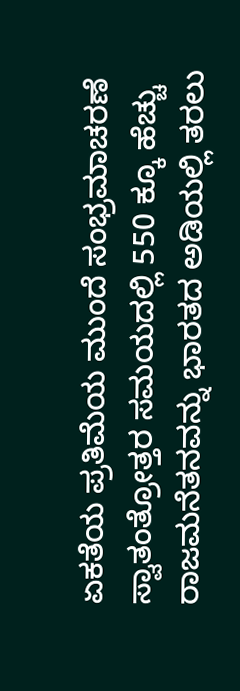ಏಕತೆಯ ಪ್ರತಿಮೆಯ ಮುಂದೆ ಸಂಭ್ರಮಾಚರಣೆ
ಸ್ವಾತಂತ್ರೋತ್ತರ ಸಮಯದಲ್ಲಿ 550 ಕ್ಕೂ ಹೆಚ್ಚು ರಾಜಮನೆತನವನ್ನು ಭಾರತದ ಅಡಿಯಲ್ಲಿ ತರಲು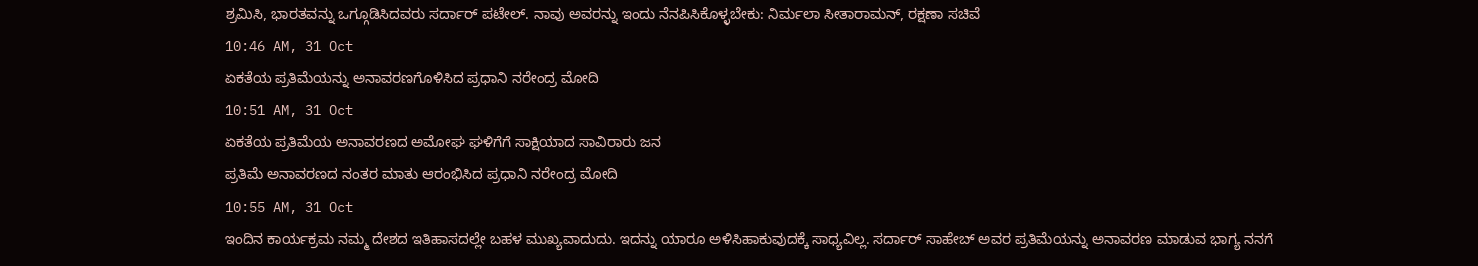ಶ್ರಮಿಸಿ, ಭಾರತವನ್ನು ಒಗ್ಗೂಡಿಸಿದವರು ಸರ್ದಾರ್ ಪಟೇಲ್. ನಾವು ಅವರನ್ನು ಇಂದು ನೆನಪಿಸಿಕೊಳ್ಳಬೇಕು: ನಿರ್ಮಲಾ ಸೀತಾರಾಮನ್, ರಕ್ಷಣಾ ಸಚಿವೆ
10:46 AM, 31 Oct
ಏಕತೆಯ ಪ್ರತಿಮೆಯನ್ನು ಅನಾವರಣಗೊಳಿಸಿದ ಪ್ರಧಾನಿ ನರೇಂದ್ರ ಮೋದಿ
10:51 AM, 31 Oct
ಏಕತೆಯ ಪ್ರತಿಮೆಯ ಅನಾವರಣದ ಅಮೋಘ ಘಳಿಗೆಗೆ ಸಾಕ್ಷಿಯಾದ ಸಾವಿರಾರು ಜನ
ಪ್ರತಿಮೆ ಅನಾವರಣದ ನಂತರ ಮಾತು ಆರಂಭಿಸಿದ ಪ್ರಧಾನಿ ನರೇಂದ್ರ ಮೋದಿ
10:55 AM, 31 Oct
ಇಂದಿನ ಕಾರ್ಯಕ್ರಮ ನಮ್ಮ ದೇಶದ ಇತಿಹಾಸದಲ್ಲೇ ಬಹಳ ಮುಖ್ಯವಾದುದು. ಇದನ್ನು ಯಾರೂ ಅಳಿಸಿಹಾಕುವುದಕ್ಕೆ ಸಾಧ್ಯವಿಲ್ಲ. ಸರ್ದಾರ್ ಸಾಹೇಬ್ ಅವರ ಪ್ರತಿಮೆಯನ್ನು ಅನಾವರಣ ಮಾಡುವ ಭಾಗ್ಯ ನನಗೆ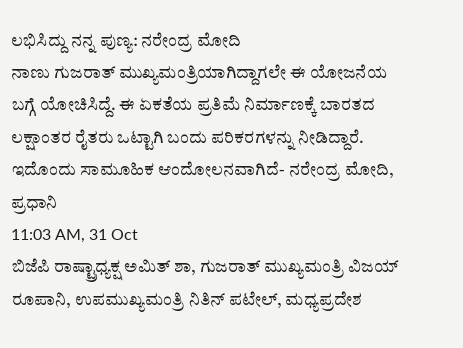ಲಭಿಸಿದ್ದು ನನ್ನ ಪುಣ್ಯ: ನರೇಂದ್ರ ಮೋದಿ
ನಾಣು ಗುಜರಾತ್ ಮುಖ್ಯಮಂತ್ರಿಯಾಗಿದ್ದಾಗಲೇ ಈ ಯೋಜನೆಯ ಬಗ್ಗೆ ಯೋಚಿಸಿದ್ದೆ. ಈ ಏಕತೆಯ ಪ್ರತಿಮೆ ನಿರ್ಮಾಣಕ್ಕೆ ಬಾರತದ ಲಕ್ಷಾಂತರ ರೈತರು ಒಟ್ಟಾಗಿ ಬಂದು ಪರಿಕರಗಳನ್ನು ನೀಡಿದ್ದಾರೆ. ಇದೊಂದು ಸಾಮೂಹಿಕ ಆಂದೋಲನವಾಗಿದೆ- ನರೇಂದ್ರ ಮೋದಿ, ಪ್ರಧಾನಿ
11:03 AM, 31 Oct
ಬಿಜೆಪಿ ರಾಷ್ಟ್ರಾಧ್ಯಕ್ಷ ಅಮಿತ್ ಶಾ, ಗುಜರಾತ್ ಮುಖ್ಯಮಂತ್ರಿ ವಿಜಯ್ ರೂಪಾನಿ, ಉಪಮುಖ್ಯಮಂತ್ರಿ ನಿತಿನ್ ಪಟೇಲ್, ಮಧ್ಯಪ್ರದೇಶ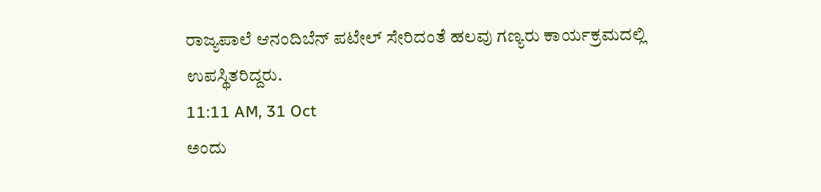ರಾಜ್ಯಪಾಲೆ ಆನಂದಿಬೆನ್ ಪಟೇಲ್ ಸೇರಿದಂತೆ ಹಲವು ಗಣ್ಯರು ಕಾರ್ಯಕ್ರಮದಲ್ಲಿ ಉಪಸ್ಥಿತರಿದ್ದರು.
11:11 AM, 31 Oct
ಅಂದು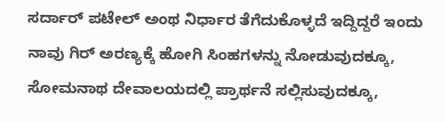ಸರ್ದಾರ್ ಪಟೇಲ್ ಅಂಥ ನಿರ್ಧಾರ ತೆಗೆದುಕೊಳ್ಳದೆ ಇದ್ದಿದ್ದರೆ ಇಂದು ನಾವು ಗಿರ್ ಅರಣ್ಯಕ್ಕೆ ಹೋಗಿ ಸಿಂಹಗಳನ್ನು ನೋಡುವುದಕ್ಕೂ, ಸೋಮನಾಥ ದೇವಾಲಯದಲ್ಲಿ ಪ್ರಾರ್ಥನೆ ಸಲ್ಲಿಸುವುದಕ್ಕೂ,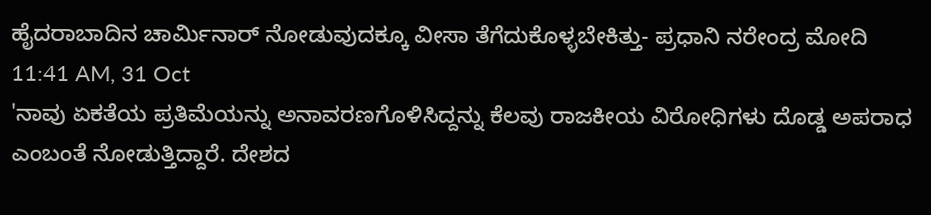ಹೈದರಾಬಾದಿನ ಚಾರ್ಮಿನಾರ್ ನೋಡುವುದಕ್ಕೂ ವೀಸಾ ತೆಗೆದುಕೊಳ್ಳಬೇಕಿತ್ತು- ಪ್ರಧಾನಿ ನರೇಂದ್ರ ಮೋದಿ
11:41 AM, 31 Oct
'ನಾವು ಏಕತೆಯ ಪ್ರತಿಮೆಯನ್ನು ಅನಾವರಣಗೊಳಿಸಿದ್ದನ್ನು ಕೆಲವು ರಾಜಕೀಯ ವಿರೋಧಿಗಳು ದೊಡ್ಡ ಅಪರಾಧ ಎಂಬಂತೆ ನೋಡುತ್ತಿದ್ದಾರೆ. ದೇಶದ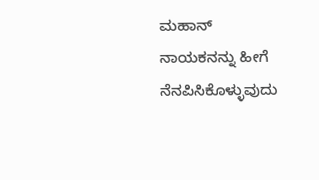ಮಹಾನ್ ನಾಯಕನನ್ನು ಹೀಗೆ ನೆನಪಿಸಿಕೊಳ್ಳುವುದು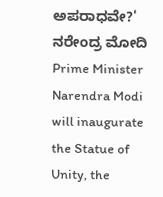ಅಪರಾಧವೇ?' ನರೇಂದ್ರ ಮೋದಿ
Prime Minister Narendra Modi will inaugurate the Statue of Unity, the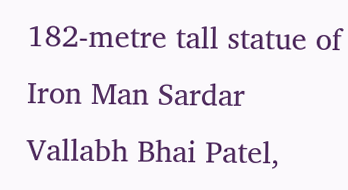182-metre tall statue of Iron Man Sardar Vallabh Bhai Patel,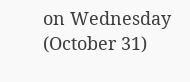on Wednesday (October 31)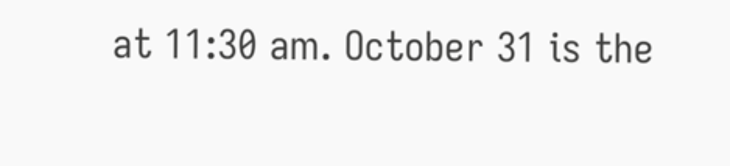at 11:30 am. October 31 is the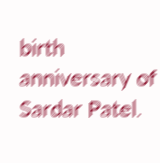birth anniversary of Sardar Patel.